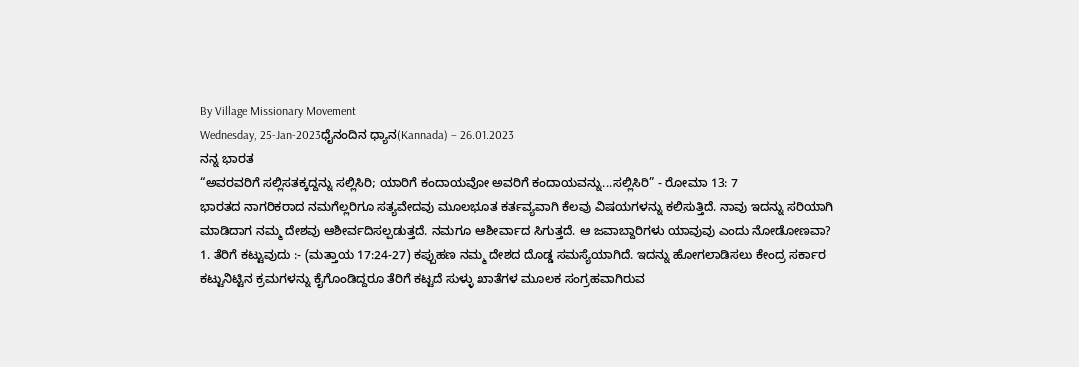By Village Missionary Movement
Wednesday, 25-Jan-2023ಧೈನಂದಿನ ಧ್ಯಾನ(Kannada) – 26.01.2023
ನನ್ನ ಭಾರತ
“ಅವರವರಿಗೆ ಸಲ್ಲಿಸತಕ್ಕದ್ದನ್ನು ಸಲ್ಲಿಸಿರಿ; ಯಾರಿಗೆ ಕಂದಾಯವೋ ಅವರಿಗೆ ಕಂದಾಯವನ್ನು...ಸಲ್ಲಿಸಿರಿ” - ರೋಮಾ 13: 7
ಭಾರತದ ನಾಗರಿಕರಾದ ನಮಗೆಲ್ಲರಿಗೂ ಸತ್ಯವೇದವು ಮೂಲಭೂತ ಕರ್ತವ್ಯವಾಗಿ ಕೆಲವು ವಿಷಯಗಳನ್ನು ಕಲಿಸುತ್ತಿದೆ. ನಾವು ಇದನ್ನು ಸರಿಯಾಗಿ ಮಾಡಿದಾಗ ನಮ್ಮ ದೇಶವು ಆಶೀರ್ವದಿಸಲ್ಪಡುತ್ತದೆ. ನಮಗೂ ಆಶೀರ್ವಾದ ಸಿಗುತ್ತದೆ. ಆ ಜವಾಬ್ದಾರಿಗಳು ಯಾವುವು ಎಂದು ನೋಡೋಣವಾ?
1. ತೆರಿಗೆ ಕಟ್ಟುವುದು :- (ಮತ್ತಾಯ 17:24-27) ಕಪ್ಪುಹಣ ನಮ್ಮ ದೇಶದ ದೊಡ್ಡ ಸಮಸ್ಯೆಯಾಗಿದೆ. ಇದನ್ನು ಹೋಗಲಾಡಿಸಲು ಕೇಂದ್ರ ಸರ್ಕಾರ ಕಟ್ಟುನಿಟ್ಟಿನ ಕ್ರಮಗಳನ್ನು ಕೈಗೊಂಡಿದ್ದರೂ ತೆರಿಗೆ ಕಟ್ಟದೆ ಸುಳ್ಳು ಖಾತೆಗಳ ಮೂಲಕ ಸಂಗ್ರಹವಾಗಿರುವ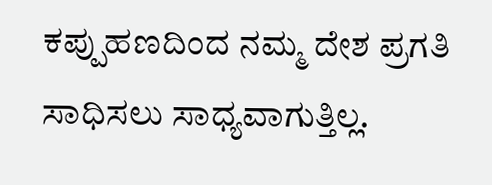ಕಪ್ಪುಹಣದಿಂದ ನಮ್ಮ ದೇಶ ಪ್ರಗತಿ ಸಾಧಿಸಲು ಸಾಧ್ಯವಾಗುತ್ತಿಲ್ಲ.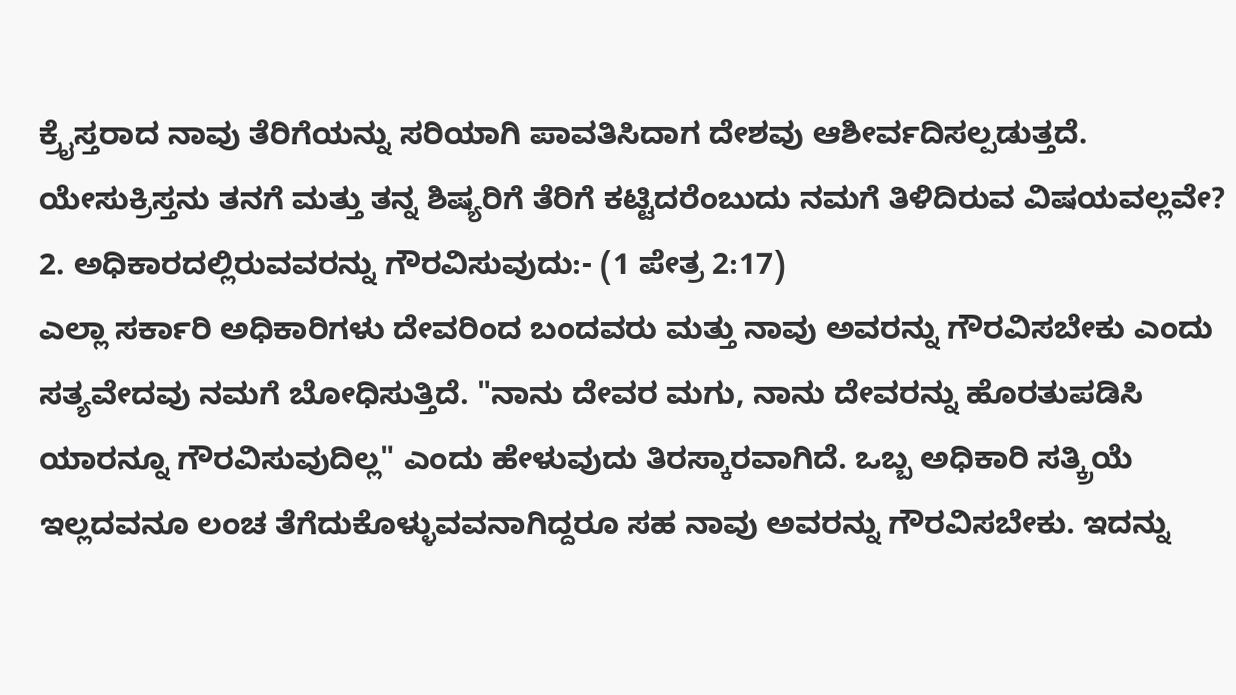ಕ್ರೈಸ್ತರಾದ ನಾವು ತೆರಿಗೆಯನ್ನು ಸರಿಯಾಗಿ ಪಾವತಿಸಿದಾಗ ದೇಶವು ಆಶೀರ್ವದಿಸಲ್ಪಡುತ್ತದೆ. ಯೇಸುಕ್ರಿಸ್ತನು ತನಗೆ ಮತ್ತು ತನ್ನ ಶಿಷ್ಯರಿಗೆ ತೆರಿಗೆ ಕಟ್ಟಿದರೆಂಬುದು ನಮಗೆ ತಿಳಿದಿರುವ ವಿಷಯವಲ್ಲವೇ?
2. ಅಧಿಕಾರದಲ್ಲಿರುವವರನ್ನು ಗೌರವಿಸುವುದು:- (1 ಪೇತ್ರ 2:17)
ಎಲ್ಲಾ ಸರ್ಕಾರಿ ಅಧಿಕಾರಿಗಳು ದೇವರಿಂದ ಬಂದವರು ಮತ್ತು ನಾವು ಅವರನ್ನು ಗೌರವಿಸಬೇಕು ಎಂದು ಸತ್ಯವೇದವು ನಮಗೆ ಬೋಧಿಸುತ್ತಿದೆ. "ನಾನು ದೇವರ ಮಗು, ನಾನು ದೇವರನ್ನು ಹೊರತುಪಡಿಸಿ ಯಾರನ್ನೂ ಗೌರವಿಸುವುದಿಲ್ಲ" ಎಂದು ಹೇಳುವುದು ತಿರಸ್ಕಾರವಾಗಿದೆ. ಒಬ್ಬ ಅಧಿಕಾರಿ ಸತ್ಕ್ರಿಯೆ ಇಲ್ಲದವನೂ ಲಂಚ ತೆಗೆದುಕೊಳ್ಳುವವನಾಗಿದ್ದರೂ ಸಹ ನಾವು ಅವರನ್ನು ಗೌರವಿಸಬೇಕು. ಇದನ್ನು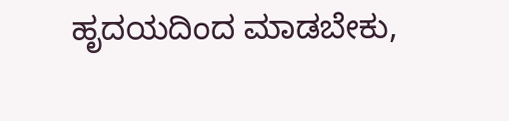ಹೃದಯದಿಂದ ಮಾಡಬೇಕು,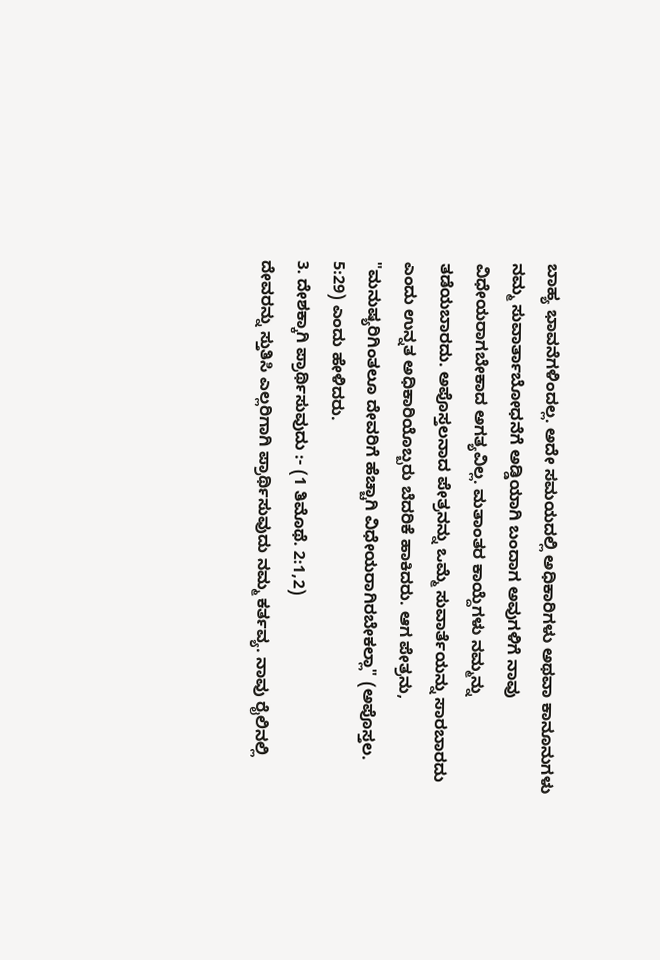ಬಾಹ್ಯ ಭಾವನೆಗಳಿಂದಲ್ಲ. ಅದೇ ಸಮಯದಲ್ಲಿ ಅಧಿಕಾರಿಗಳು ಅಥವಾ ಕಾನೂನುಗಳು ನಮ್ಮ ಸುವಾರ್ತಾಬೋಧನೆಗೆ ಅಡ್ಡಿಯಾಗಿ ಬಂದಾಗ ಅವುಗಳಿಗೆ ನಾವು ವಿಧೇಯರಾಗಬೇಕಾದ ಅಗತ್ಯವಿಲ್ಲ. ಮತಾಂತರ ಕಾಯ್ದೆಗಳು ನಮ್ಮನ್ನು ತಡೆಯಬಾರದು. ಅಪೊಸ್ತಲನಾದ ಪೇತ್ರನನ್ನು ಒಮ್ಮೆ ಸುವಾರ್ತೆಯನ್ನು ಸಾರಬಾರದು ಎಂದು ಉನ್ನತ ಅಧಿಕಾರಿಯೊಬ್ಬರು ಬೆದರಿಕೆ ಹಾಕಿದರು. ಆಗ ಪೇತ್ರನು, "ಮನುಷ್ಯರಿಗಿಂತಲೂ ದೇವರಿಗೆ ಹೆಚ್ಚಾಗಿ ವಿಧೇಯರಾಗಿರಬೇಕಲ್ಲಾ" (ಅಪೊಸ್ತಲ. 5:29) ಎಂದು ಹೇಳಿದರು.
3. ದೇಶಕ್ಕಾಗಿ ಪ್ರಾರ್ಥಿಸುವುದು :- (1 ತಿಮೊಥೆ. 2:1,2)
ದೇವರನ್ನು ಸ್ತುತಿಸಿ ಎಲ್ಲರಿಗಾಗಿ ಪ್ರಾರ್ಥಿಸುವುದು ನಮ್ಮ ಕರ್ತವ್ಯ. ನಾವು ರೈಲಿನಲ್ಲಿ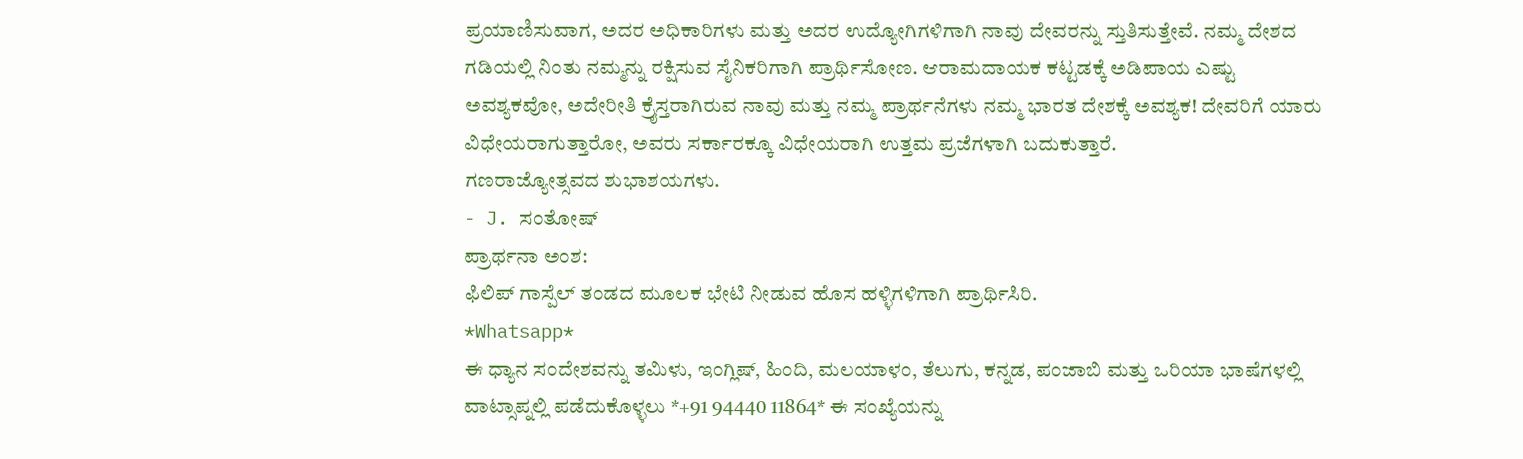ಪ್ರಯಾಣಿಸುವಾಗ, ಅದರ ಅಧಿಕಾರಿಗಳು ಮತ್ತು ಅದರ ಉದ್ಯೋಗಿಗಳಿಗಾಗಿ ನಾವು ದೇವರನ್ನು ಸ್ತುತಿಸುತ್ತೇವೆ. ನಮ್ಮ ದೇಶದ ಗಡಿಯಲ್ಲಿ ನಿಂತು ನಮ್ಮನ್ನು ರಕ್ಷಿಸುವ ಸೈನಿಕರಿಗಾಗಿ ಪ್ರಾರ್ಥಿಸೋಣ. ಆರಾಮದಾಯಕ ಕಟ್ಟಡಕ್ಕೆ ಅಡಿಪಾಯ ಎಷ್ಟು ಅವಶ್ಯಕವೋ, ಅದೇರೀತಿ ಕ್ರೈಸ್ತರಾಗಿರುವ ನಾವು ಮತ್ತು ನಮ್ಮ ಪ್ರಾರ್ಥನೆಗಳು ನಮ್ಮ ಭಾರತ ದೇಶಕ್ಕೆ ಅವಶ್ಯಕ! ದೇವರಿಗೆ ಯಾರು ವಿಧೇಯರಾಗುತ್ತಾರೋ, ಅವರು ಸರ್ಕಾರಕ್ಕೂ ವಿಧೇಯರಾಗಿ ಉತ್ತಮ ಪ್ರಜೆಗಳಾಗಿ ಬದುಕುತ್ತಾರೆ.
ಗಣರಾಜ್ಯೋತ್ಸವದ ಶುಭಾಶಯಗಳು.
- J. ಸಂತೋಷ್
ಪ್ರಾರ್ಥನಾ ಅಂಶ:
ಫಿಲಿಪ್ ಗಾಸ್ಪೆಲ್ ತಂಡದ ಮೂಲಕ ಭೇಟಿ ನೀಡುವ ಹೊಸ ಹಳ್ಳಿಗಳಿಗಾಗಿ ಪ್ರಾರ್ಥಿಸಿರಿ.
*Whatsapp*
ಈ ಧ್ಯಾನ ಸಂದೇಶವನ್ನು ತಮಿಳು, ಇಂಗ್ಲಿಷ್, ಹಿಂದಿ, ಮಲಯಾಳಂ, ತೆಲುಗು, ಕನ್ನಡ, ಪಂಜಾಬಿ ಮತ್ತು ಒರಿಯಾ ಭಾಷೆಗಳಲ್ಲಿ ವಾಟ್ಸಾಪ್ನಲ್ಲಿ ಪಡೆದುಕೊಳ್ಳಲು *+91 94440 11864* ಈ ಸಂಖ್ಯೆಯನ್ನು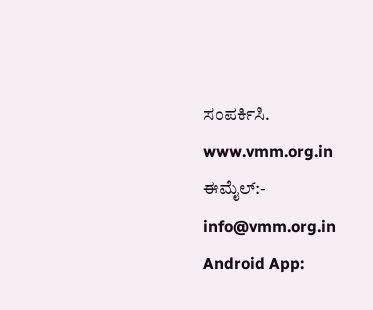ಸಂಪರ್ಕಿಸಿ.
www.vmm.org.in
ಈಮೈಲ್:- info@vmm.org.in
Android App: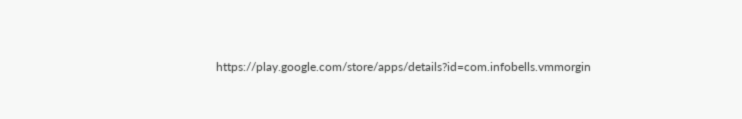https://play.google.com/store/apps/details?id=com.infobells.vmmorgin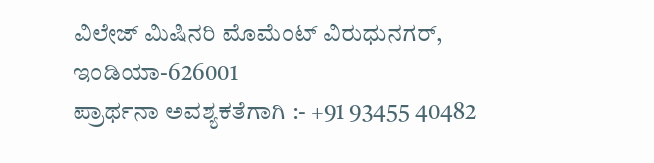ವಿಲೇಜ್ ಮಿಷಿನರಿ ಮೊಮೆಂಟ್ ವಿರುಧುನಗರ್, ಇಂಡಿಯಾ-626001
ಪ್ರಾರ್ಥನಾ ಅವಶ್ಯಕತೆಗಾಗಿ :- +91 93455 40482